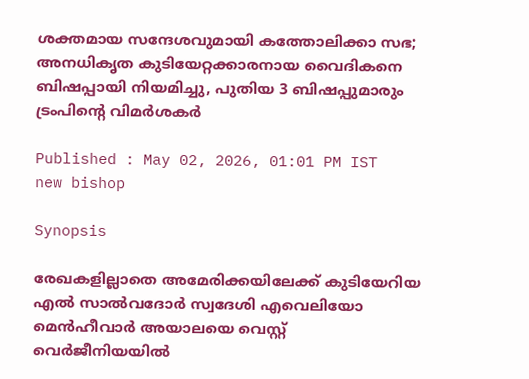ശക്തമായ സന്ദേശവുമായി കത്തോലിക്കാ സഭ; അനധികൃത കുടിയേറ്റക്കാരനായ വൈദികനെ ബിഷപ്പായി നിയമിച്ചു, പുതിയ 3 ബിഷപ്പുമാരും ട്രംപിന്‍റെ വിമർശകർ

Published : May 02, 2026, 01:01 PM IST
new bishop

Synopsis

രേഖകളില്ലാതെ അമേരിക്കയിലേക്ക് കുടിയേറിയ എൽ സാൽവദോർ സ്വദേശി എവെലിയോ മെൻഹീവാർ അയാലയെ വെസ്റ്റ് വെർജീനിയയിൽ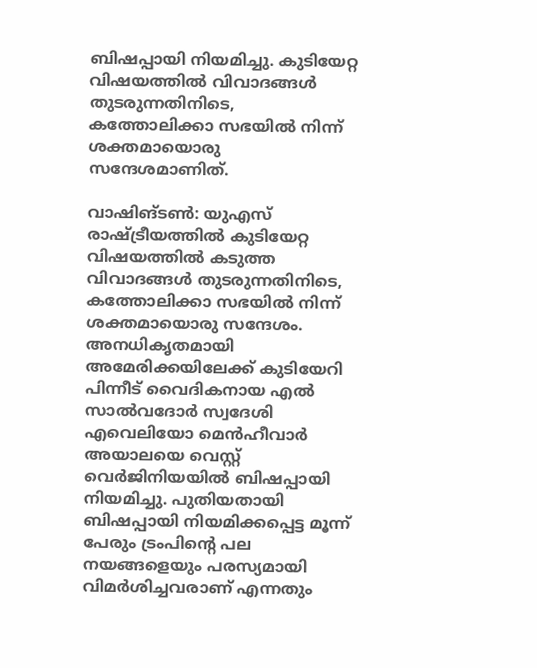ബിഷപ്പായി നിയമിച്ചു. കുടിയേറ്റ വിഷയത്തിൽ വിവാദങ്ങൾ തുടരുന്നതിനിടെ, കത്തോലിക്കാ സഭയിൽ നിന്ന് ശക്തമായൊരു സന്ദേശമാണിത്.

വാഷിങ്ടണ്‍: യുഎസ് രാഷ്ട്രീയത്തിൽ കുടിയേറ്റ വിഷയത്തിൽ കടുത്ത വിവാദങ്ങൾ തുടരുന്നതിനിടെ, കത്തോലിക്കാ സഭയിൽ നിന്ന് ശക്തമായൊരു സന്ദേശം. അനധികൃതമായി അമേരിക്കയിലേക്ക് കുടിയേറി പിന്നീട് വൈദികനായ എൽ സാൽവദോർ സ്വദേശി എവെലിയോ മെൻഹീവാർ അയാലയെ വെസ്റ്റ് വെർജിനിയയിൽ ബിഷപ്പായി നിയമിച്ചു. പുതിയതായി ബിഷപ്പായി നിയമിക്കപ്പെട്ട മൂന്ന് പേരും ട്രംപിന്‍റെ പല നയങ്ങളെയും പരസ്യമായി വിമർശിച്ചവരാണ് എന്നതും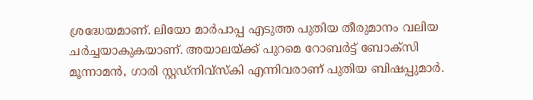ശ്രദ്ധേയമാണ്. ലിയോ മാർപാപ്പ എടുത്ത പുതിയ തീരുമാനം വലിയ ചര്‍ച്ചയാകുകയാണ്. അയാലയ്ക്ക് പുറമെ റോബർട്ട് ബോക്സി മൂന്നാമൻ, ഗാരി സ്റ്റഡ്‌നിവ്‌സ്‌കി എന്നിവരാണ് പുതിയ ബിഷപ്പുമാർ.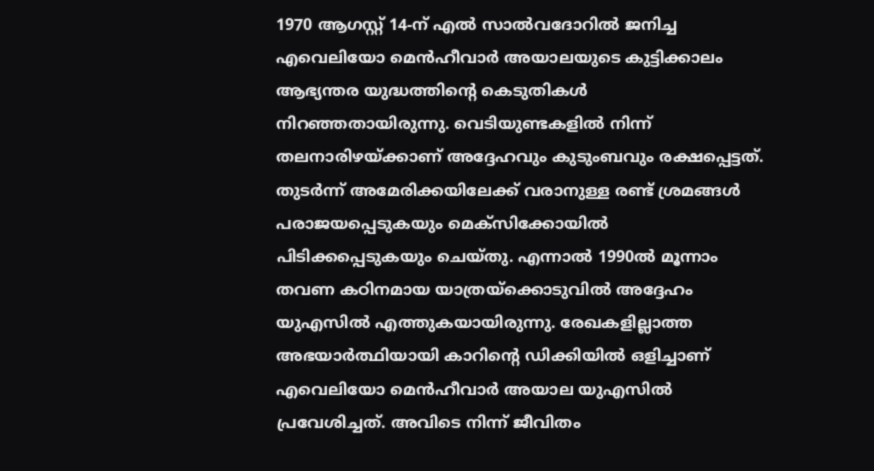1970 ആഗസ്റ്റ് 14-ന് എൽ സാൽവദോറിൽ ജനിച്ച എവെലിയോ മെൻഹീവാർ അയാലയുടെ കുട്ടിക്കാലം ആഭ്യന്തര യുദ്ധത്തിന്റെ കെടുതികൾ നിറഞ്ഞതായിരുന്നു. വെടിയുണ്ടകളിൽ നിന്ന് തലനാരിഴയ്ക്കാണ് അദ്ദേഹവും കുടുംബവും രക്ഷപ്പെട്ടത്. തുടർന്ന് അമേരിക്കയിലേക്ക് വരാനുള്ള രണ്ട് ശ്രമങ്ങൾ പരാജയപ്പെടുകയും മെക്സിക്കോയിൽ പിടിക്കപ്പെടുകയും ചെയ്തു. എന്നാൽ 1990ൽ മൂന്നാം തവണ കഠിനമായ യാത്രയ്ക്കൊടുവിൽ അദ്ദേഹം യുഎസിൽ എത്തുകയായിരുന്നു. രേഖകളില്ലാത്ത അഭയാർത്ഥിയായി കാറിന്‍റെ ഡിക്കിയിൽ ഒളിച്ചാണ് എവെലിയോ മെൻഹീവാർ അയാല യുഎസിൽ പ്രവേശിച്ചത്. അവിടെ നിന്ന് ജീവിതം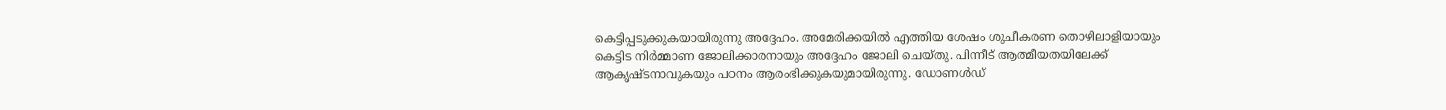കെട്ടിപ്പടുക്കുകയായിരുന്നു അദ്ദേഹം. അമേരിക്കയിൽ എത്തിയ ശേഷം ശുചീകരണ തൊഴിലാളിയായും കെട്ടിട നിർമ്മാണ ജോലിക്കാരനായും അദ്ദേഹം ജോലി ചെയ്തു. പിന്നീട് ആത്മീയതയിലേക്ക് ആകൃഷ്ടനാവുകയും പഠനം ആരംഭിക്കുകയുമായിരുന്നു. ഡോണൾഡ്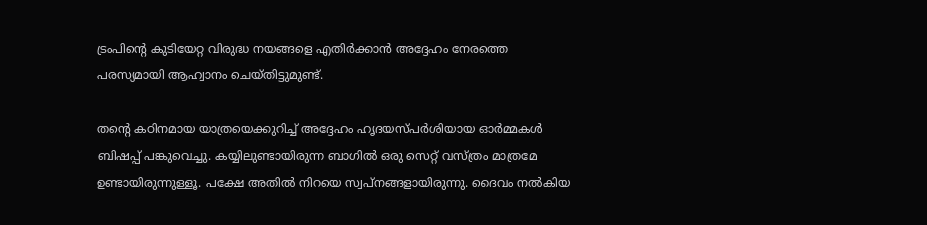ട്രംപിന്റെ കുടിയേറ്റ വിരുദ്ധ നയങ്ങളെ എതിർക്കാൻ അദ്ദേഹം നേരത്തെ പരസ്യമായി ആഹ്വാനം ചെയ്തിട്ടുമുണ്ട്.

തന്‍റെ കഠിനമായ യാത്രയെക്കുറിച്ച് അദ്ദേഹം ഹൃദയസ്പർശിയായ ഓർമ്മകൾ ബിഷപ്പ് പങ്കുവെച്ചു. കയ്യിലുണ്ടായിരുന്ന ബാഗിൽ ഒരു സെറ്റ് വസ്ത്രം മാത്രമേ ഉണ്ടായിരുന്നുള്ളൂ. പക്ഷേ അതിൽ നിറയെ സ്വപ്നങ്ങളായിരുന്നു. ദൈവം നൽകിയ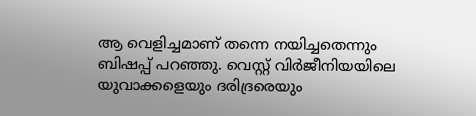ആ വെളിച്ചമാണ് തന്നെ നയിച്ചതെന്നും ബിഷപ്പ് പറഞ്ഞു. വെസ്റ്റ് വിർജീനിയയിലെ യുവാക്കളെയും ദരിദ്രരെയും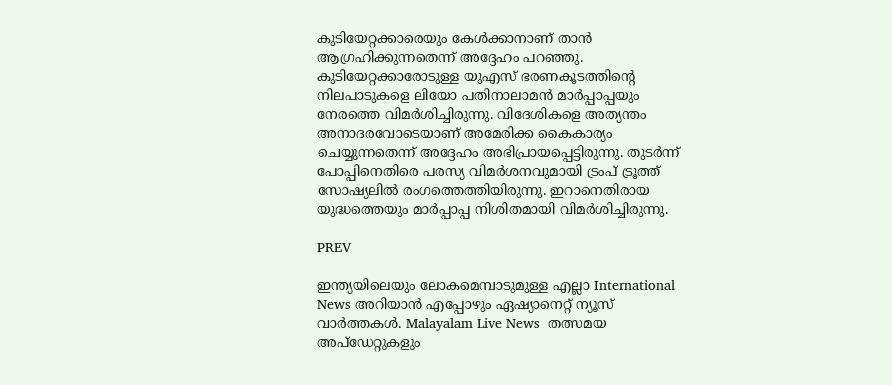കുടിയേറ്റക്കാരെയും കേൾക്കാനാണ് താൻ ആഗ്രഹിക്കുന്നതെന്ന് അദ്ദേഹം പറഞ്ഞു. കുടിയേറ്റക്കാരോടുള്ള യുഎസ് ഭരണകൂടത്തിന്‍റെ നിലപാടുകളെ ലിയോ പതിനാലാമൻ മാർപ്പാപ്പയും നേരത്തെ വിമർശിച്ചിരുന്നു. വിദേശികളെ അത്യന്തം അനാദരവോടെയാണ് അമേരിക്ക കൈകാര്യം ചെയ്യുന്നതെന്ന് അദ്ദേഹം അഭിപ്രായപ്പെട്ടിരുന്നു. തുടർന്ന് പോപ്പിനെതിരെ പരസ്യ വിമർശനവുമായി ട്രംപ് ട്രൂത്ത് സോഷ്യലിൽ രംഗത്തെത്തിയിരുന്നു. ഇറാനെതിരായ യുദ്ധത്തെയും മാർപ്പാപ്പ നിശിതമായി വിമർശിച്ചിരുന്നു.

PREV

ഇന്ത്യയിലെയും ലോകമെമ്പാടുമുള്ള എല്ലാ International News അറിയാൻ എപ്പോഴും ഏഷ്യാനെറ്റ് ന്യൂസ് വാർത്തകൾ. Malayalam Live News  തത്സമയ അപ്‌ഡേറ്റുകളും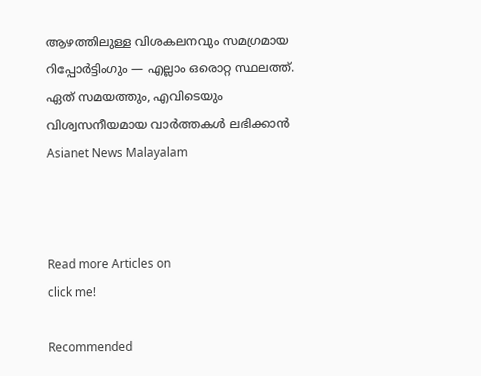ആഴത്തിലുള്ള വിശകലനവും സമഗ്രമായ റിപ്പോർട്ടിംഗും — എല്ലാം ഒരൊറ്റ സ്ഥലത്ത്. ഏത് സമയത്തും, എവിടെയും വിശ്വസനീയമായ വാർത്തകൾ ലഭിക്കാൻ Asianet News Malayalam



Read more Articles on
click me!

Recommended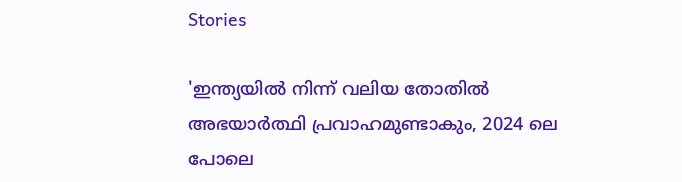Stories

'ഇന്ത്യയിൽ നിന്ന് വലിയ തോതിൽ അഭയാർത്ഥി പ്രവാഹമുണ്ടാകും, 2024 ലെ പോലെ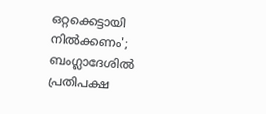ഒറ്റക്കെട്ടായി നിൽക്കണം'; ബംഗ്ലാദേശിൽ പ്രതിപക്ഷ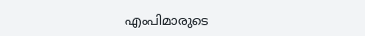എംപിമാരുടെ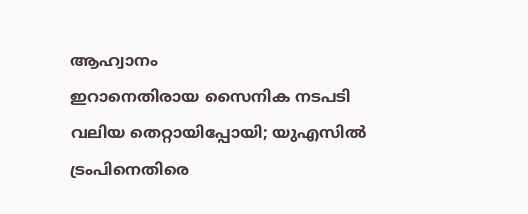ആഹ്വാനം
ഇറാനെതിരായ സൈനിക നടപടി വലിയ തെറ്റായിപ്പോയി; യുഎസിൽ ട്രംപിനെതിരെ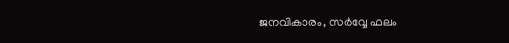ജനവികാരം, സർവ്വേ ഫലം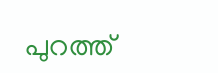പുറത്ത്